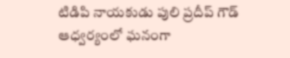టిడిపి నాయ‌కుడు పులి ప్ర‌దీప్ గౌడ్‌ ఆధ్వ‌ర్యంలో ఘ‌నంగా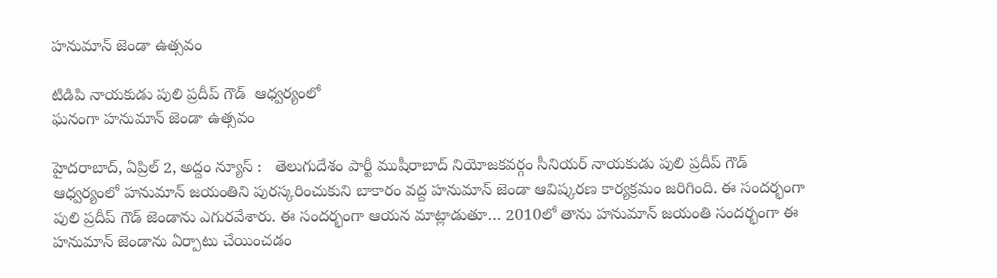హ‌నుమాన్ జెండా ఉత్స‌వం

టిడిపి నాయ‌కుడు పులి ప్ర‌దీప్ గౌడ్‌  ఆధ్వ‌ర్యంలో
ఘ‌నంగా హ‌నుమాన్ జెండా ఉత్స‌వం

హైదరాబాద్, ఏప్రిల్ 2, అద్దం న్యూస్ :   తెలుగుదేశం పార్టీ ముషీరాబాద్ నియోజ‌క‌వ‌ర్గం సీనియ‌ర్ నాయ‌కుడు పులి ప్ర‌దీప్ గౌడ్ ఆధ్వ‌ర్యంలో హ‌నుమాన్ జ‌యంతిని పుర‌స్క‌రించుకుని బాకారం వ‌ద్ద హ‌నుమాన్ జెండా ఆవిష్క‌ర‌ణ కార్య‌క్ర‌మం జ‌రిగింది. ఈ సంద‌ర్భంగా పులి ప్ర‌దీప్ గౌడ్ జెండాను ఎగుర‌వేశారు. ఈ సంద‌ర్భంగా ఆయ‌న మాట్లాడుతూ… 2010లో తాను హ‌నుమాన్ జ‌యంతి సంద‌ర్భంగా ఈ హ‌నుమాన్ జెండాను ఏర్పాటు చేయించ‌డం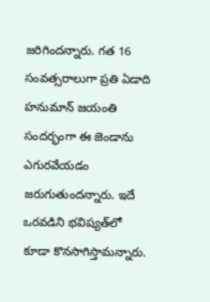జ‌రిగింద‌న్నారు. గ‌త 16 సంవ‌త్స‌రాలుగా ప్ర‌తి ఏడాది హ‌నుమాన్ జ‌యంతి సంద‌ర్భంగా ఈ జెండాను ఎగుర‌వేయ‌డం జ‌రుగుతుంద‌న్నారు. ఇదే ఒర‌వ‌డిని భ‌విష్య‌త్‌లో కూడా కొన‌సాగిస్తామ‌న్నారు.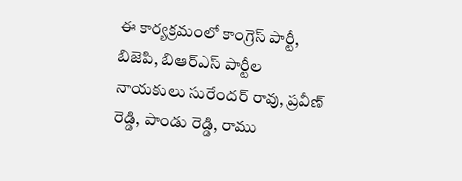ఈ కార్య‌క్ర‌మంలో కాంగ్రెస్ పార్టీ, బిజెపి, బిఆర్ఎస్ పార్టీల‌ నాయ‌కులు సురేంద‌ర్ రావు, ప్ర‌వీణ్ రెడ్డి, పాండు రెడ్డి, రాము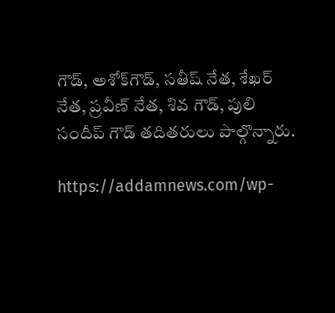గౌడ్‌, అశోక్‌గౌడ్‌, స‌తీష్ నేత‌, శేఖ‌ర్ నేత‌, ప్ర‌వీణ్ నేత‌, శివ గౌడ్‌, పులి సందీప్ గౌడ్ త‌దిత‌రులు పాల్గొన్నారు.

https://addamnews.com/wp-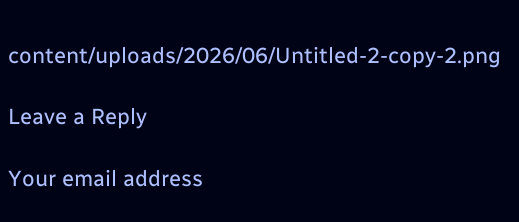content/uploads/2026/06/Untitled-2-copy-2.png

Leave a Reply

Your email address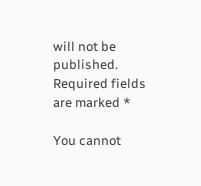will not be published. Required fields are marked *

You cannot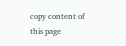copy content of this page